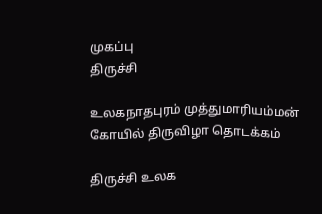முகப்பு
திருச்சி

உலகநாதபுரம் முத்துமாரியம்மன் கோயில் திருவிழா தொடக்கம்

திருச்சி உலக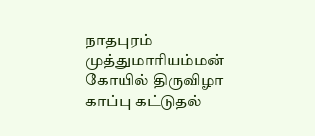நாதபுரம் முத்துமாரியம்மன் கோயில் திருவிழா காப்பு கட்டுதல்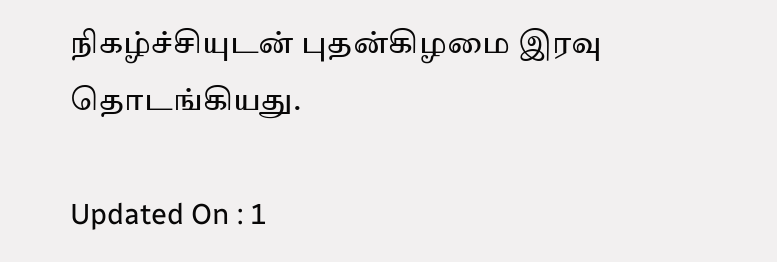நிகழ்ச்சியுடன் புதன்கிழமை இரவு தொடங்கியது.

Updated On : 1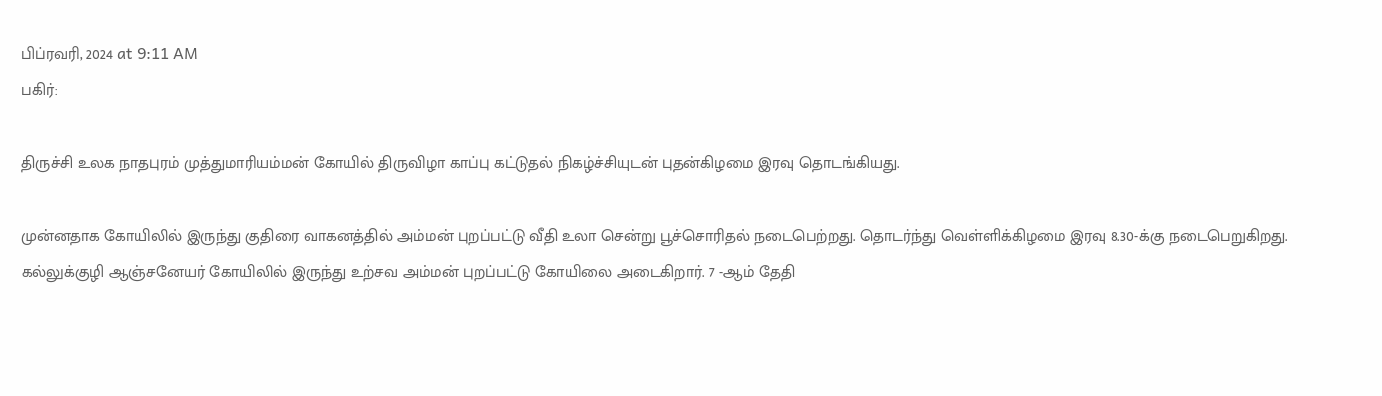பிப்ரவரி, 2024 at 9:11 AM
பகிர்:

திருச்சி உலக நாதபுரம் முத்துமாரியம்மன் கோயில் திருவிழா காப்பு கட்டுதல் நிகழ்ச்சியுடன் புதன்கிழமை இரவு தொடங்கியது.

முன்னதாக கோயிலில் இருந்து குதிரை வாகனத்தில் அம்மன் புறப்பட்டு வீதி உலா சென்று பூச்சொரிதல் நடைபெற்றது. தொடர்ந்து வெள்ளிக்கிழமை இரவு 8.30-க்கு நடைபெறுகிறது. கல்லுக்குழி ஆஞ்சனேயர் கோயிலில் இருந்து உற்சவ அம்மன் புறப்பட்டு கோயிலை அடைகிறார். 7 -ஆம் தேதி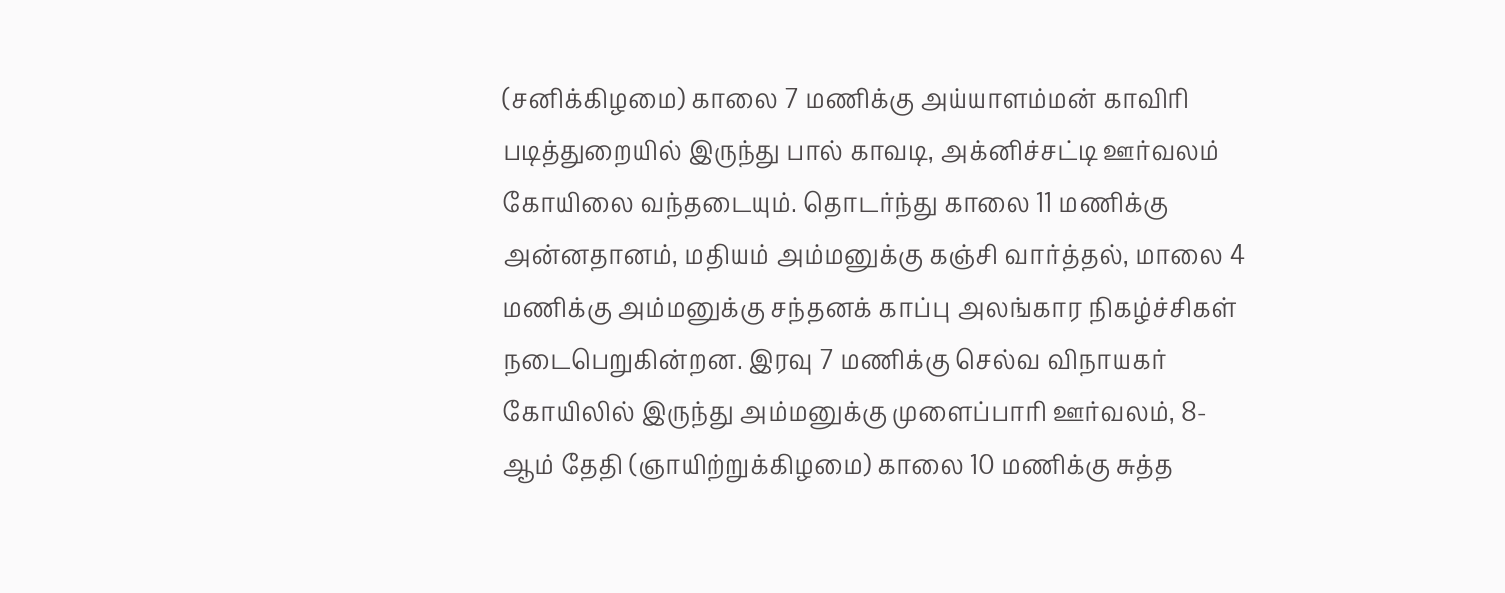(சனிக்கிழமை) காலை 7 மணிக்கு அய்யாளம்மன் காவிரி படித்துறையில் இருந்து பால் காவடி, அக்னிச்சட்டி ஊர்வலம் கோயிலை வந்தடையும். தொடர்ந்து காலை 11 மணிக்கு அன்னதானம், மதியம் அம்மனுக்கு கஞ்சி வார்த்தல், மாலை 4 மணிக்கு அம்மனுக்கு சந்தனக் காப்பு அலங்கார நிகழ்ச்சிகள் நடைபெறுகின்றன. இரவு 7 மணிக்கு செல்வ விநாயகர் கோயிலில் இருந்து அம்மனுக்கு முளைப்பாரி ஊர்வலம், 8-ஆம் தேதி (ஞாயிற்றுக்கிழமை) காலை 10 மணிக்கு சுத்த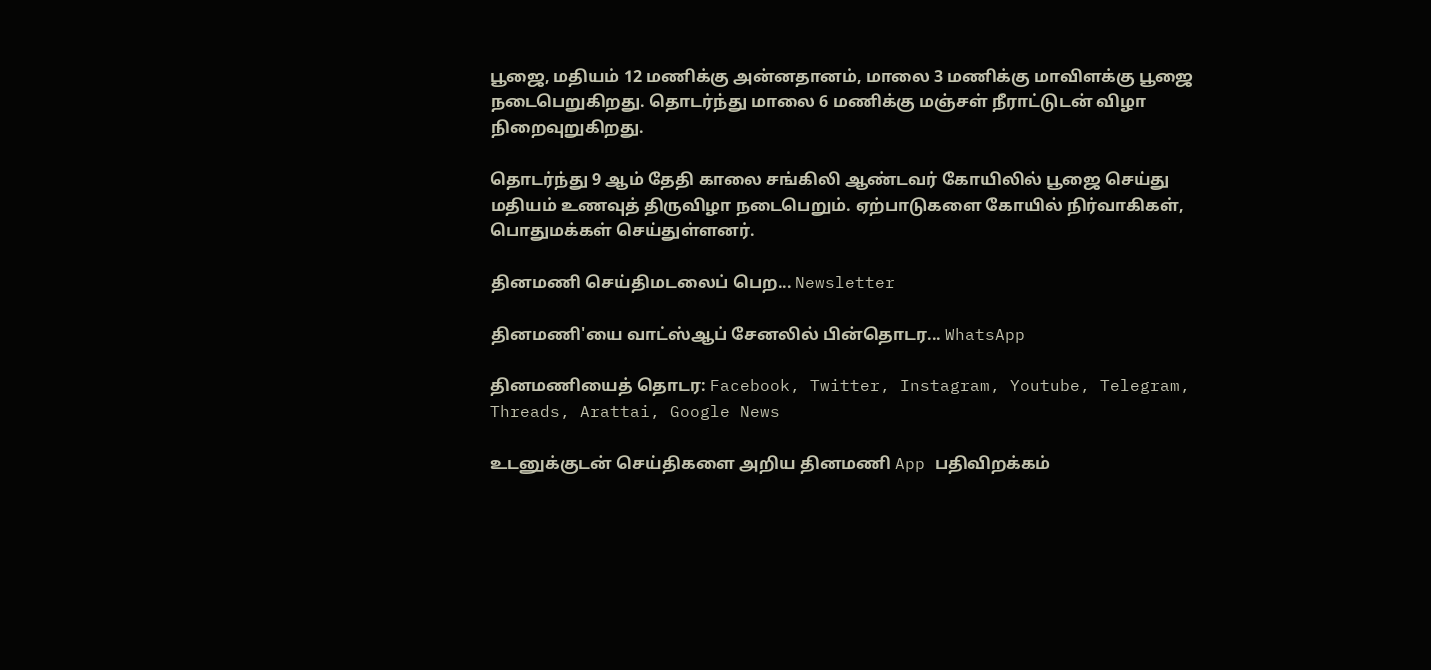பூஜை, மதியம் 12 மணிக்கு அன்னதானம், மாலை 3 மணிக்கு மாவிளக்கு பூஜை நடைபெறுகிறது. தொடர்ந்து மாலை 6 மணிக்கு மஞ்சள் நீராட்டுடன் விழா நிறைவுறுகிறது.

தொடர்ந்து 9 ஆம் தேதி காலை சங்கிலி ஆண்டவர் கோயிலில் பூஜை செய்து மதியம் உணவுத் திருவிழா நடைபெறும். ஏற்பாடுகளை கோயில் நிர்வாகிகள், பொதுமக்கள் செய்துள்ளனர்.

தினமணி செய்திமடலைப் பெற... Newsletter

தினமணி'யை வாட்ஸ்ஆப் சேனலில் பின்தொடர... WhatsApp

தினமணியைத் தொடர: Facebook, Twitter, Instagram, Youtube, Telegram, Threads, Arattai, Google News

உடனுக்குடன் செய்திகளை அறிய தினமணி App பதிவிறக்கம்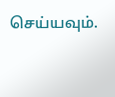செய்யவும்.